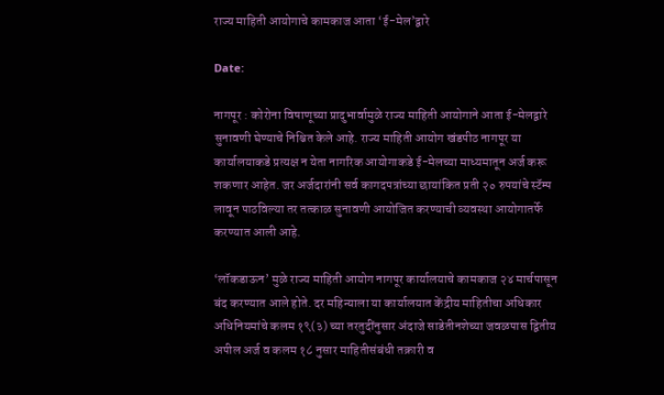राज्य माहिती आयोगाचे कामकाज आता ‘ई-मेल’द्वारे

Date:

नागपूर : कोरोना विषाणूच्या प्रादुभार्वामुळे राज्य माहिती आयोगाने आता ई-मेलद्वारे सुनावणी घेण्याचे निश्चित केले आहे. राज्य माहिती आयोग खंडपीठ नागपूर या कार्यालयाकडे प्रत्यक्ष न येता नागरिक आयोगाकडे ई-मेलच्या माध्यमातून अर्ज करू शकणार आहेत. जर अर्जदारांनी सर्व कागदपत्रांच्या छायांकित प्रती २० रुपयांचे स्टॅम्प लावून पाठविल्या तर तत्काळ सुनावणी आयोजित करण्याची व्यवस्था आयोगातर्फे करण्यात आली आहे.

‘लॉकडाऊन’ मुळे राज्य माहिती आयोग नागपूर कार्यालयाचे कामकाज २४ मार्चपासून बंद करण्यात आले होते. दर महिन्याला या कार्यालयात केंद्रीय माहितीचा अधिकार अधिनियमांचे कलम १९(३) च्या तरतुदींनुसार अंदाजे साडेतीनशेच्या जवळपास द्वितीय अपील अर्ज व कलम १८ नुसार माहितीसंबंधी तक्रारी व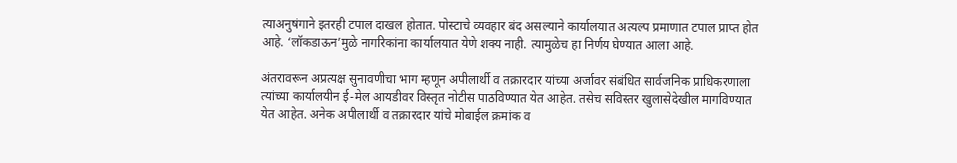त्याअनुषंगाने इतरही टपाल दाखल होतात. पोस्टाचे व्यवहार बंद असल्याने कार्यालयात अत्यल्प प्रमाणात टपाल प्राप्त होत आहे. ‘लॉकडाऊन’मुळे नागरिकांना कार्यालयात येणे शक्य नाही. त्यामुळेच हा निर्णय घेण्यात आला आहे.

अंतरावरून अप्रत्यक्ष सुनावणीचा भाग म्हणून अपीलार्थी व तक्रारदार यांच्या अर्जावर संबंधित सार्वजनिक प्राधिकरणाला त्यांच्या कार्यालयीन ई-मेल आयडीवर विस्तृत नोटीस पाठविण्यात येत आहेत. तसेच सविस्तर खुलासेदेखील मागविण्यात येत आहेत. अनेक अपीलार्थी व तक्रारदार यांचे मोबाईल क्रमांक व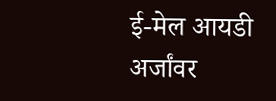ई-मेल आयडी अर्जांवर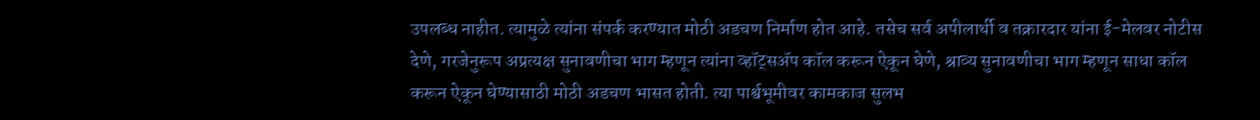उपलब्ध नाहीत. त्यामुळे त्यांना संपर्क करण्यात मोठी अडचण निर्माण होत आहे. तसेच सर्व अपीलार्थी व तक्रारदार यांना ई-मेलवर नोटीस देणे, गरजेनुरूप अप्रत्यक्ष सुनावणीचा भाग म्हणून त्यांना व्हॉट्सअ‍ॅप कॉल करून ऐकून घेणे, श्राव्य सुनावणीचा भाग म्हणून साधा कॉल करून ऐकून घेण्यासाठी मोठी अडचण भासत होती. त्या पार्श्वभूमीवर कामकाज सुलभ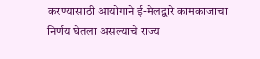करण्यासाठी आयोगाने ई-मेलद्वारे कामकाजाचा निर्णय घेतला असल्याचे राज्य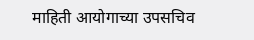माहिती आयोगाच्या उपसचिव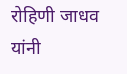रोहिणी जाधव यांनी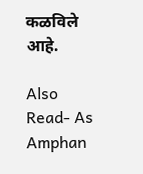कळविले आहे.

Also Read- As Amphan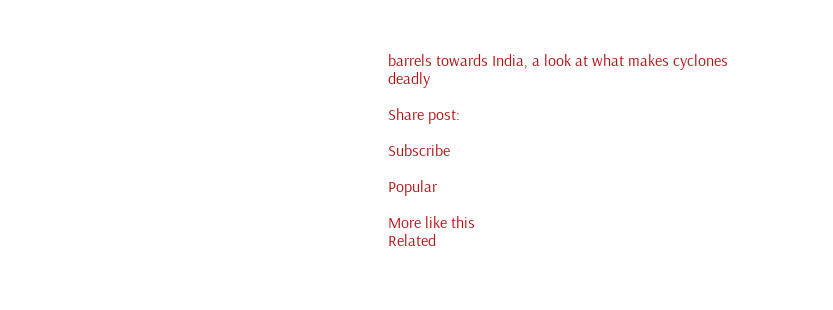barrels towards India, a look at what makes cyclones deadly

Share post:

Subscribe

Popular

More like this
Related